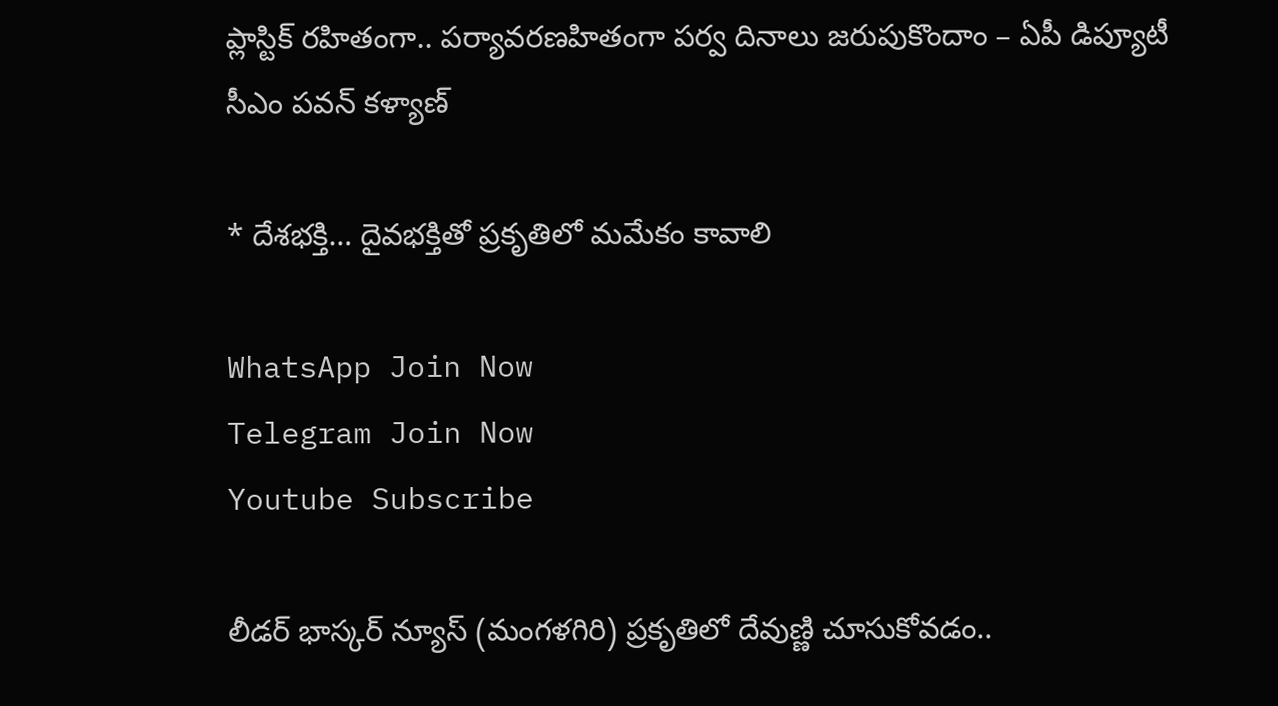ప్లాస్టిక్ రహితంగా.. పర్యావరణహితంగా పర్వ దినాలు జరుపుకొందాం – ఏపీ డిప్యూటీ సీఎం పవన్ కళ్యాణ్

* దేశభక్తి… దైవభక్తితో ప్రకృతిలో మమేకం కావాలి

WhatsApp Join Now
Telegram Join Now
Youtube Subscribe

లీడర్ భాస్కర్ న్యూస్ (మంగళగిరి) ప్రకృతిలో దేవుణ్ణి చూసుకోవడం..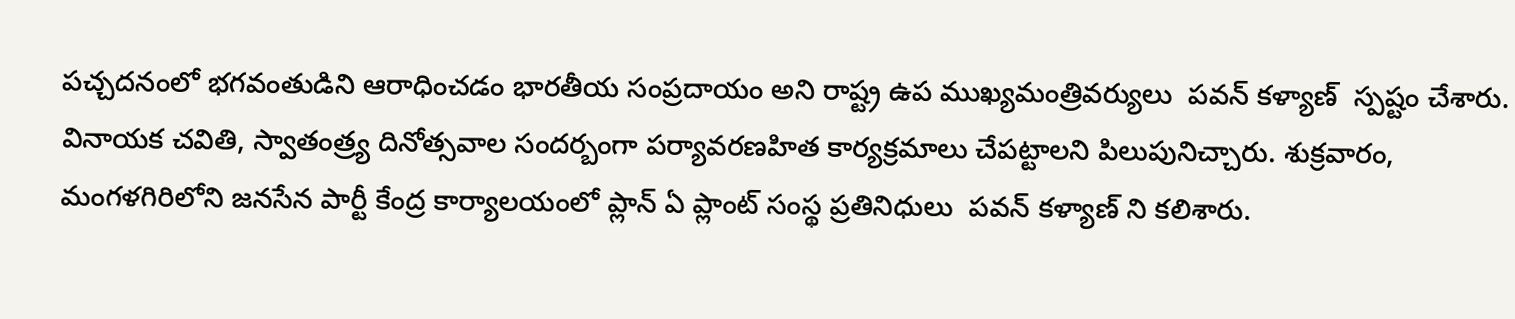పచ్చదనంలో భగవంతుడిని ఆరాధించడం భారతీయ సంప్రదాయం అని రాష్ట్ర ఉప ముఖ్యమంత్రివర్యులు  పవన్ కళ్యాణ్  స్పష్టం చేశారు. వినాయక చవితి, స్వాతంత్ర్య దినోత్సవాల సందర్బంగా పర్యావరణహిత కార్యక్రమాలు చేపట్టాలని పిలుపునిచ్చారు. శుక్రవారం, మంగళగిరిలోని జనసేన పార్టీ కేంద్ర కార్యాలయంలో ప్లాన్ ఏ ప్లాంట్ సంస్థ ప్రతినిధులు  పవన్ కళ్యాణ్ ని కలిశారు.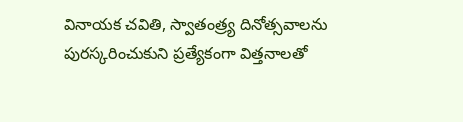వినాయక చవితి, స్వాతంత్ర్య దినోత్సవాలను పురస్కరించుకుని ప్రత్యేకంగా విత్తనాలతో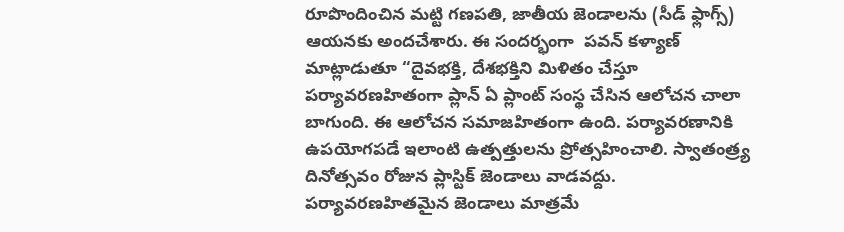రూపొందించిన మట్టి గణపతి, జాతీయ జెండాలను (సీడ్ ఫ్లాగ్స్) ఆయనకు అందచేశారు. ఈ సందర్భంగా  పవన్ కళ్యాణ్  మాట్లాడుతూ “దైవభక్తి, దేశభక్తిని మిళితం చేస్తూ పర్యావరణహితంగా ప్లాన్ ఏ ప్లాంట్ సంస్థ చేసిన ఆలోచన చాలా బాగుంది. ఈ ఆలోచన సమాజహితంగా ఉంది. పర్యావరణానికి ఉపయోగపడే ఇలాంటి ఉత్పత్తులను ప్రోత్సహించాలి. స్వాతంత్ర్య దినోత్సవం రోజున ప్లాస్టిక్ జెండాలు వాడవద్దు. పర్యావరణహితమైన జెండాలు మాత్రమే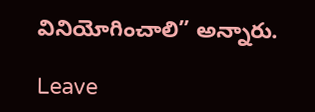వినియోగించాలి” అన్నారు.

Leave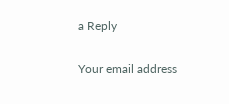a Reply

Your email address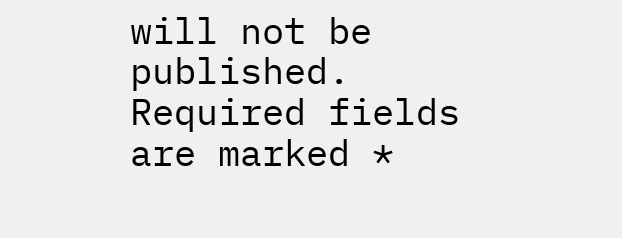will not be published. Required fields are marked *